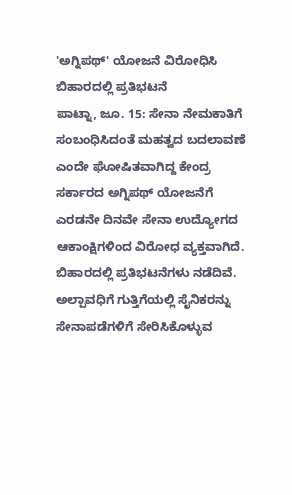'ಅಗ್ನಿಪಥ್' ಯೋಜನೆ ವಿರೋಧಿಸಿ ಬಿಹಾರದಲ್ಲಿ ಪ್ರತಿಭಟನೆ
ಪಾಟ್ನಾ, ಜೂ. 15: ಸೇನಾ ನೇಮಕಾತಿಗೆ ಸಂಬಂಧಿಸಿದಂತೆ ಮಹತ್ವದ ಬದಲಾವಣೆ ಎಂದೇ ಘೋಷಿತವಾಗಿದ್ದ ಕೇಂದ್ರ ಸರ್ಕಾರದ ಅಗ್ನಿಪಥ್ ಯೋಜನೆಗೆ ಎರಡನೇ ದಿನವೇ ಸೇನಾ ಉದ್ಯೋಗದ ಆಕಾಂಕ್ಷಿಗಳಿಂದ ವಿರೋಧ ವ್ಯಕ್ತವಾಗಿದೆ. ಬಿಹಾರದಲ್ಲಿ ಪ್ರತಿಭಟನೆಗಳು ನಡೆದಿವೆ.
ಅಲ್ಪಾವಧಿಗೆ ಗುತ್ತಿಗೆಯಲ್ಲಿ ಸೈನಿಕರನ್ನು ಸೇನಾಪಡೆಗಳಿಗೆ ಸೇರಿಸಿಕೊಳ್ಳುವ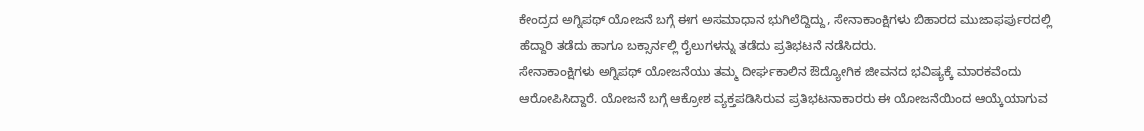ಕೇಂದ್ರದ ಅಗ್ನಿಪಥ್ ಯೋಜನೆ ಬಗ್ಗೆ ಈಗ ಅಸಮಾಧಾನ ಭುಗಿಲೆದ್ದಿದ್ದು, ಸೇನಾಕಾಂಕ್ಷಿಗಳು ಬಿಹಾರದ ಮುಜಾಫರ್ಪುರದಲ್ಲಿ ಹೆದ್ದಾರಿ ತಡೆದು ಹಾಗೂ ಬಕ್ಸಾರ್ನಲ್ಲಿ ರೈಲುಗಳನ್ನು ತಡೆದು ಪ್ರತಿಭಟನೆ ನಡೆಸಿದರು.
ಸೇನಾಕಾಂಕ್ಷಿಗಳು ಅಗ್ನಿಪಥ್ ಯೋಜನೆಯು ತಮ್ಮ ದೀರ್ಘಕಾಲಿನ ಔದ್ಯೋಗಿಕ ಜೀವನದ ಭವಿಷ್ಯಕ್ಕೆ ಮಾರಕವೆಂದು ಆರೋಪಿಸಿದ್ದಾರೆ. ಯೋಜನೆ ಬಗ್ಗೆ ಆಕ್ರೋಶ ವ್ಯಕ್ತಪಡಿಸಿರುವ ಪ್ರತಿಭಟನಾಕಾರರು ಈ ಯೋಜನೆಯಿಂದ ಆಯ್ಕೆಯಾಗುವ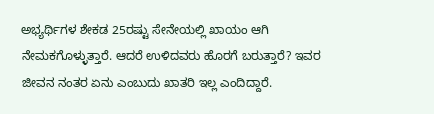ಅಭ್ಯರ್ಥಿಗಳ ಶೇಕಡ 25ರಷ್ಟು ಸೇನೇಯಲ್ಲಿ ಖಾಯಂ ಆಗಿ ನೇಮಕಗೊಳ್ಳುತ್ತಾರೆ. ಆದರೆ ಉಳಿದವರು ಹೊರಗೆ ಬರುತ್ತಾರೆ? ಇವರ ಜೀವನ ನಂತರ ಏನು ಎಂಬುದು ಖಾತರಿ ಇಲ್ಲ ಎಂದಿದ್ದಾರೆ.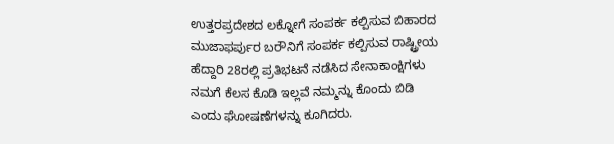ಉತ್ತರಪ್ರದೇಶದ ಲಕ್ನೋಗೆ ಸಂಪರ್ಕ ಕಲ್ಪಿಸುವ ಬಿಹಾರದ ಮುಜಾಫರ್ಪುರ ಬರೌನಿಗೆ ಸಂಪರ್ಕ ಕಲ್ಪಿಸುವ ರಾಷ್ಟ್ರೀಯ ಹೆದ್ದಾರಿ 28ರಲ್ಲಿ ಪ್ರತಿಭಟನೆ ನಡೆಸಿದ ಸೇನಾಕಾಂಕ್ಷಿಗಳು ನಮಗೆ ಕೆಲಸ ಕೊಡಿ ಇಲ್ಲವೆ ನಮ್ಮನ್ನು ಕೊಂದು ಬಿಡಿ ಎಂದು ಘೋಷಣೆಗಳನ್ನು ಕೂಗಿದರು.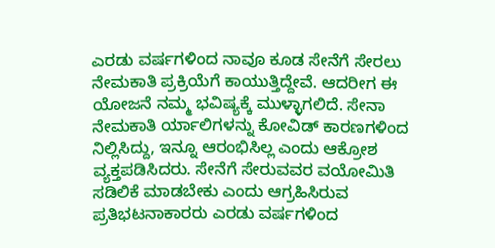ಎರಡು ವರ್ಷಗಳಿಂದ ನಾವೂ ಕೂಡ ಸೇನೆಗೆ ಸೇರಲು ನೇಮಕಾತಿ ಪ್ರಕ್ರಿಯೆಗೆ ಕಾಯುತ್ತಿದ್ದೇವೆ. ಆದರೀಗ ಈ ಯೋಜನೆ ನಮ್ಮ ಭವಿಷ್ಯಕ್ಕೆ ಮುಳ್ಳಾಗಲಿದೆ. ಸೇನಾ ನೇಮಕಾತಿ ರ್ಯಾಲಿಗಳನ್ನು ಕೋವಿಡ್ ಕಾರಣಗಳಿಂದ ನಿಲ್ಲಿಸಿದ್ದು, ಇನ್ನೂ ಆರಂಭಿಸಿಲ್ಲ ಎಂದು ಆಕ್ರೋಶ ವ್ಯಕ್ತಪಡಿಸಿದರು. ಸೇನೆಗೆ ಸೇರುವವರ ವಯೋಮಿತಿ ಸಡಿಲಿಕೆ ಮಾಡಬೇಕು ಎಂದು ಆಗ್ರಹಿಸಿರುವ ಪ್ರತಿಭಟನಾಕಾರರು ಎರಡು ವರ್ಷಗಳಿಂದ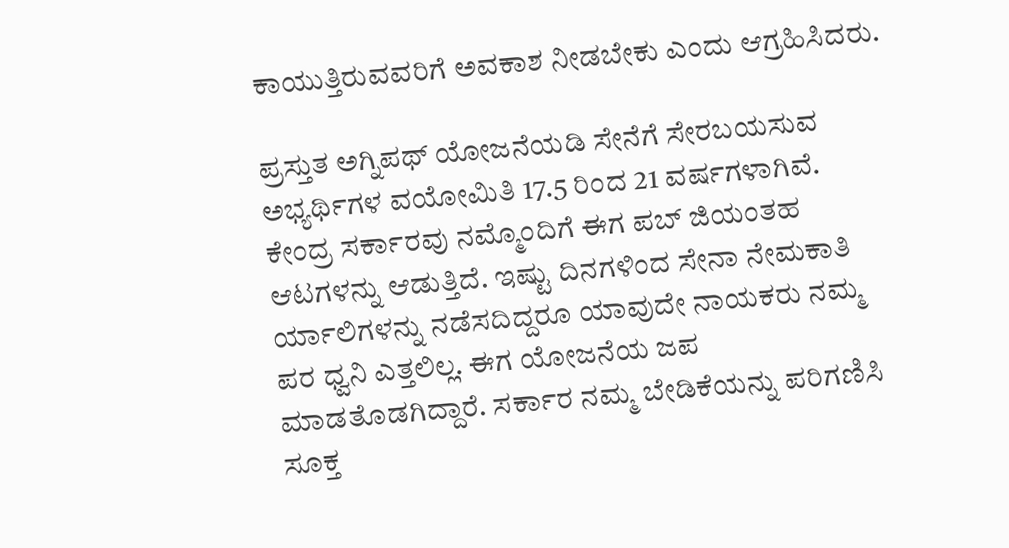ಕಾಯುತ್ತಿರುವವರಿಗೆ ಅವಕಾಶ ನೀಡಬೇಕು ಎಂದು ಆಗ್ರಹಿಸಿದರು.

ಪ್ರಸ್ತುತ ಅಗ್ನಿಪಥ್ ಯೋಜನೆಯಡಿ ಸೇನೆಗೆ ಸೇರಬಯಸುವ ಅಭ್ಯರ್ಥಿಗಳ ವಯೋಮಿತಿ 17.5 ರಿಂದ 21 ವರ್ಷಗಳಾಗಿವೆ. ಕೇಂದ್ರ ಸರ್ಕಾರವು ನಮ್ಮೊಂದಿಗೆ ಈಗ ಪಬ್ ಜಿಯಂತಹ ಆಟಗಳನ್ನು ಆಡುತ್ತಿದೆ. ಇಷ್ಟು ದಿನಗಳಿಂದ ಸೇನಾ ನೇಮಕಾತಿ ರ್ಯಾಲಿಗಳನ್ನು ನಡೆಸದಿದ್ದರೂ ಯಾವುದೇ ನಾಯಕರು ನಮ್ಮ ಪರ ಧ್ವನಿ ಎತ್ತಲಿಲ್ಲ. ಈಗ ಯೋಜನೆಯ ಜಪ ಮಾಡತೊಡಗಿದ್ದಾರೆ. ಸರ್ಕಾರ ನಮ್ಮ ಬೇಡಿಕೆಯನ್ನು ಪರಿಗಣಿಸಿ ಸೂಕ್ತ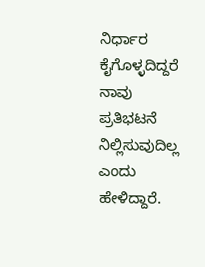ನಿರ್ಧಾರ ಕೈಗೊಳ್ಳದಿದ್ದರೆ ನಾವು ಪ್ರತಿಭಟನೆ ನಿಲ್ಲಿಸುವುದಿಲ್ಲ ಎಂದು ಹೇಳಿದ್ದಾರೆ.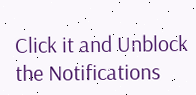Click it and Unblock the Notifications